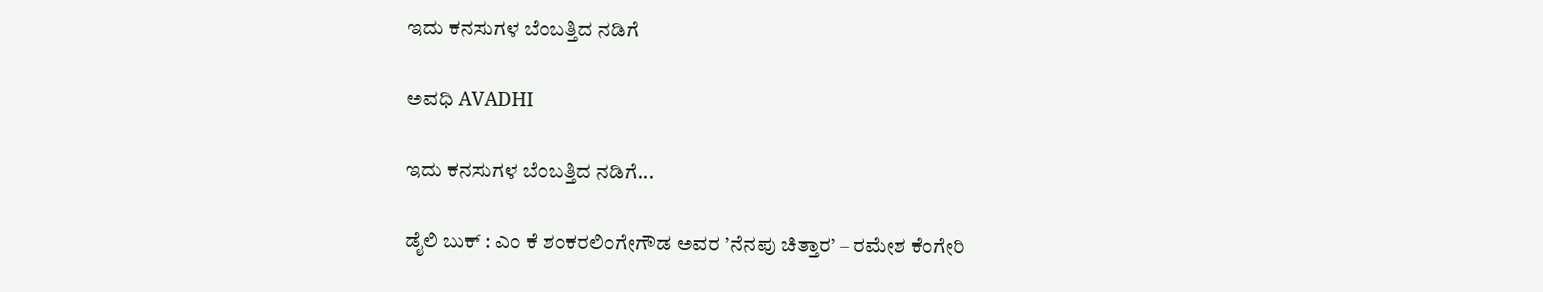ಇದು ಕನಸುಗಳ ಬೆಂಬತ್ತಿದ ನಡಿಗೆ‍

ಅವಧಿ AVADHI

ಇದು ಕನಸುಗಳ ಬೆಂಬತ್ತಿದ ನಡಿಗೆ...

ಡೈಲಿ ಬುಕ್ : ಎಂ ಕೆ ಶಂಕರಲಿಂಗೇಗೌಡ ಅವರ ’ನೆನಪು ಚಿತ್ತಾರ’ – ರಮೇಶ ಕೆಂಗೇರಿ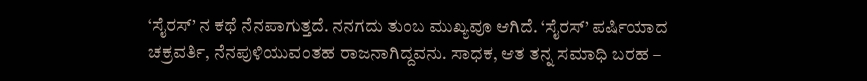‘ಸೈರಸ್’ ನ ಕಥೆ ನೆನಪಾಗುತ್ತದೆ. ನನಗದು ತುಂಬ ಮುಖ್ಯವೂ ಆಗಿದೆ. ‘ಸೈರಸ್’ ಪರ್ಷಿಯಾದ ಚಕ್ರವರ್ತಿ, ನೆನಪುಳಿಯುವಂತಹ ರಾಜನಾಗಿದ್ದವನು. ಸಾಧಕ, ಆತ ತನ್ನ ಸಮಾಧಿ ಬರಹ –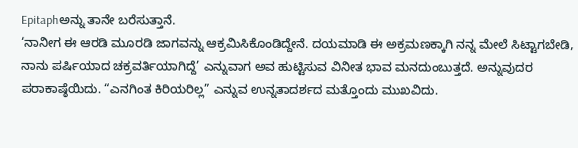Epitaphಅನ್ನು ತಾನೇ ಬರೆಸುತ್ತಾನೆ.
‘ನಾನೀಗ ಈ ಆರಡಿ ಮೂರಡಿ ಜಾಗವನ್ನು ಆಕ್ರಮಿಸಿಕೊಂಡಿದ್ದೇನೆ. ದಯಮಾಡಿ ಈ ಅಕ್ರಮಣಕ್ಕಾಗಿ ನನ್ನ ಮೇಲೆ ಸಿಟ್ಟಾಗಬೇಡಿ, ನಾನು ಪರ್ಷಿಯಾದ ಚಕ್ರವರ್ತಿಯಾಗಿದ್ದೆ’ ಎನ್ನುವಾಗ ಅವ ಹುಟ್ಟಿಸುವ ವಿನೀತ ಭಾವ ಮನದುಂಬುತ್ತದೆ. ಅನ್ನುವುದರ ಪರಾಕಾಷ್ಠೆಯಿದು. “ಎನಗಿಂತ ಕಿರಿಯರಿಲ್ಲ” ಎನ್ನುವ ಉನ್ನತಾದರ್ಶದ ಮತ್ತೊಂದು ಮುಖವಿದು.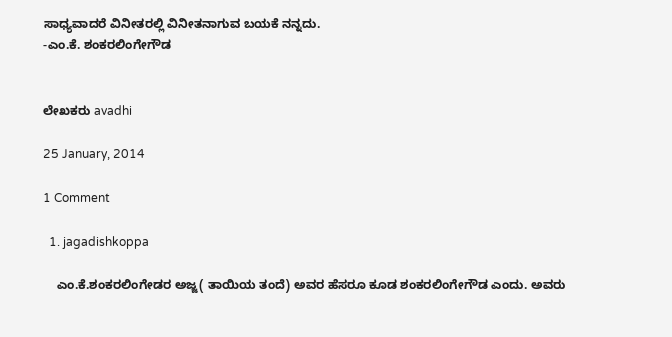ಸಾಧ್ಯವಾದರೆ ವಿನೀತರಲ್ಲಿ ವಿನೀತನಾಗುವ ಬಯಕೆ ನನ್ನದು.
-ಎಂ.ಕೆ. ಶಂಕರಲಿಂಗೇಗೌಡ


ಲೇಖಕರು avadhi

25 January, 2014

1 Comment

  1. jagadishkoppa

    ಎಂ.ಕೆ.ಶಂಕರಲಿಂಗೇಡರ ಅಜ್ಜ( ತಾಯಿಯ ತಂದೆ) ಅವರ ಹೆಸರೂ ಕೂಡ ಶಂಕರಲಿಂಗೇಗೌಡ ಎಂದು. ಅವರು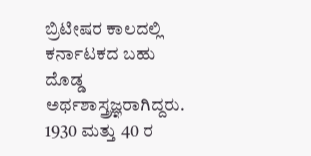ಬ್ರಿಟೀಷರ ಕಾಲದಲ್ಲಿ ಕರ್ನಾಟಕದ ಬಹು ದೊಡ್ಡ ಅರ್ಥಶಾಸ್ತ್ರಜ್ಞರಾಗಿದ್ದರು. 1930 ಮತ್ತು 40 ರ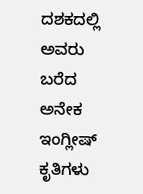ದಶಕದಲ್ಲಿ ಅವರು ಬರೆದ ಅನೇಕ ಇಂಗ್ಲೀಷ್ ಕೃತಿಗಳು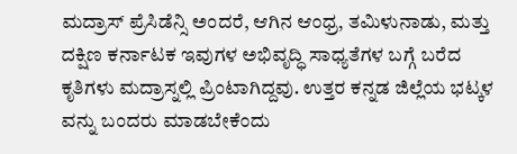ಮದ್ರಾಸ್ ಪ್ರೆಸಿಡೆನ್ಸಿ ಅಂದರೆ, ಆಗಿನ ಆಂಧ್ರ, ತಮಿಳುನಾಡು, ಮತ್ತು ದಕ್ಷಿಣ ಕರ್ನಾಟಕ ಇವುಗಳ ಅಭಿವೃದ್ಧಿ ಸಾಧ್ಯತೆಗಳ ಬಗ್ಗೆ ಬರೆದ ಕೃತಿಗಳು ಮದ್ರಾಸ್ನಲ್ಲಿ ಪ್ರಿಂಟಾಗಿದ್ದವು. ಉತ್ತರ ಕನ್ನಡ ಜಿಲ್ಲೆಯ ಭಟ್ಕಳ ವನ್ನು ಬಂದರು ಮಾಡಬೇಕೆಂದು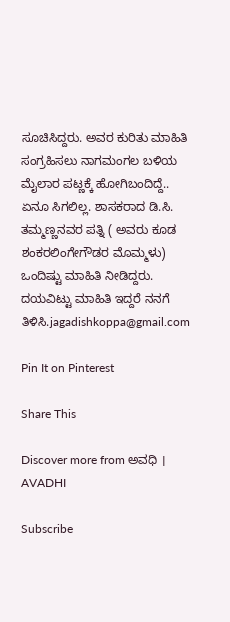ಸೂಚಿಸಿದ್ದರು. ಅವರ ಕುರಿತು ಮಾಹಿತಿ ಸಂಗ್ರಹಿಸಲು ನಾಗಮಂಗಲ ಬಳಿಯ ಮೈಲಾರ ಪಟ್ಣಕ್ಕೆ ಹೋಗಿಬಂದಿದ್ದೆ.. ಏನೂ ಸಿಗಲಿಲ್ಲ. ಶಾಸಕರಾದ ಡಿ.ಸಿ. ತಮ್ಮಣ್ಣನವರ ಪತ್ನಿ ( ಅವರು ಕೂಡ ಶಂಕರಲಿಂಗೇಗೌಡರ ಮೊಮ್ಮಳು) ಒಂದಿಷ್ಟು ಮಾಹಿತಿ ನೀಡಿದ್ದರು. ದಯವಿಟ್ಟು ಮಾಹಿತಿ ಇದ್ದರೆ ನನಗೆ ತಿಳಿಸಿ.jagadishkoppa@gmail.com

Pin It on Pinterest

Share This

Discover more from ಅವಧಿ । AVADHI

Subscribe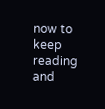now to keep reading and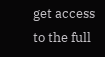get access to the full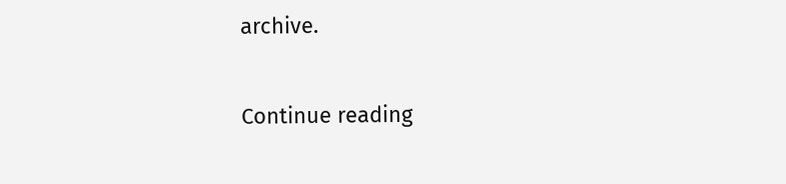archive.

Continue reading